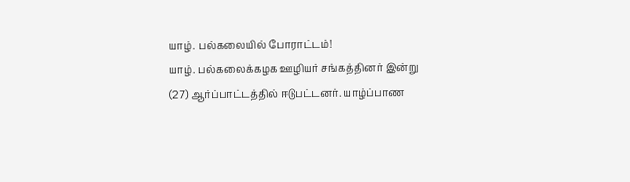யாழ். பல்கலையில் போராட்டம்!
யாழ். பல்கலைக்கழக ஊழியர் சங்கத்தினர் இன்று (27) ஆர்ப்பாட்டத்தில் ஈடுபட்டனர். யாழ்ப்பாண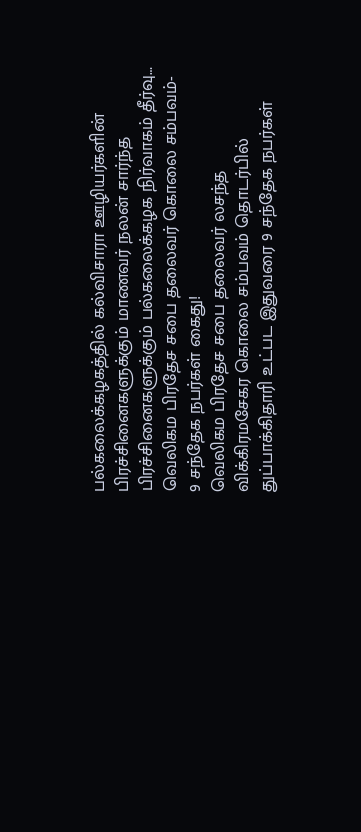பல்கலைக்கழகத்தில் கல்விசாரா ஊழியர்களின் பிரச்சினைகளுக்கும் மாணவர் நலன் சார்ந்த பிரச்சினைகளுக்கும் பல்கலைக்கழக நிர்வாகம் தீர்வு…
வெலிகம பிரதேச சபை தலைவர் கொலை சம்பவம்- 9 சந்தேக நபர்கள் கைது!
வெலிகம பிரதேச சபை தலைவர் லசந்த விக்கிரமசேகர கொலை சம்பவம் தொடர்பில் துப்பாக்கிதாரி உட்பட இதுவரை 9 சந்தேக நபர்கள்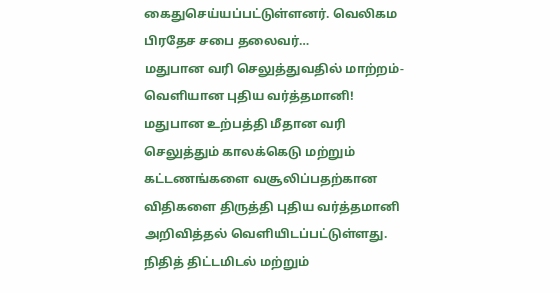கைதுசெய்யப்பட்டுள்ளனர். வெலிகம பிரதேச சபை தலைவர்…
மதுபான வரி செலுத்துவதில் மாற்றம்- வெளியான புதிய வர்த்தமானி!
மதுபான உற்பத்தி மீதான வரி செலுத்தும் காலக்கெடு மற்றும் கட்டணங்களை வசூலிப்பதற்கான விதிகளை திருத்தி புதிய வர்த்தமானி அறிவித்தல் வெளியிடப்பட்டுள்ளது. நிதித் திட்டமிடல் மற்றும்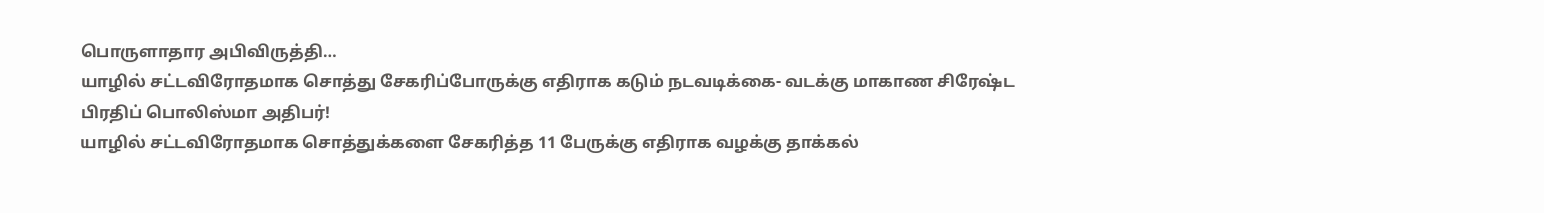பொருளாதார அபிவிருத்தி…
யாழில் சட்டவிரோதமாக சொத்து சேகரிப்போருக்கு எதிராக கடும் நடவடிக்கை- வடக்கு மாகாண சிரேஷ்ட பிரதிப் பொலிஸ்மா அதிபர்!
யாழில் சட்டவிரோதமாக சொத்துக்களை சேகரித்த 11 பேருக்கு எதிராக வழக்கு தாக்கல்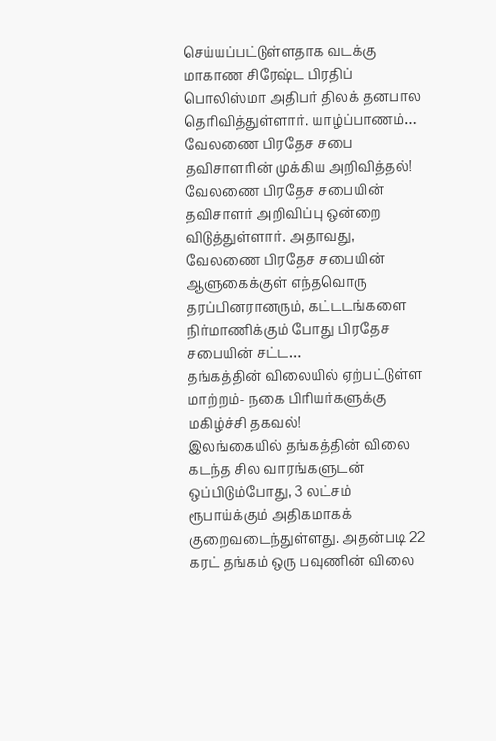செய்யப்பட்டுள்ளதாக வடக்கு மாகாண சிரேஷ்ட பிரதிப் பொலிஸ்மா அதிபர் திலக் தனபால தெரிவித்துள்ளார். யாழ்ப்பாணம்…
வேலணை பிரதேச சபை தவிசாளரின் முக்கிய அறிவித்தல்!
வேலணை பிரதேச சபையின் தவிசாளர் அறிவிப்பு ஒன்றை விடுத்துள்ளார். அதாவது, வேலணை பிரதேச சபையின் ஆளுகைக்குள் எந்தவொரு தரப்பினரானரும், கட்டடங்களை நிர்மாணிக்கும் போது பிரதேச சபையின் சட்ட…
தங்கத்தின் விலையில் ஏற்பட்டுள்ள மாற்றம்- நகை பிரியர்களுக்கு மகிழ்ச்சி தகவல்!
இலங்கையில் தங்கத்தின் விலை கடந்த சில வாரங்களுடன் ஒப்பிடும்போது, 3 லட்சம் ரூபாய்க்கும் அதிகமாகக் குறைவடைந்துள்ளது. அதன்படி 22 கரட் தங்கம் ஒரு பவுணின் விலை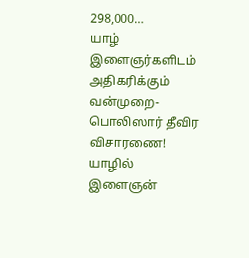298,000…
யாழ் இளைஞர்களிடம் அதிகரிக்கும் வன்முறை- பொலிஸார் தீவிர விசாரணை!
யாழில் இளைஞன்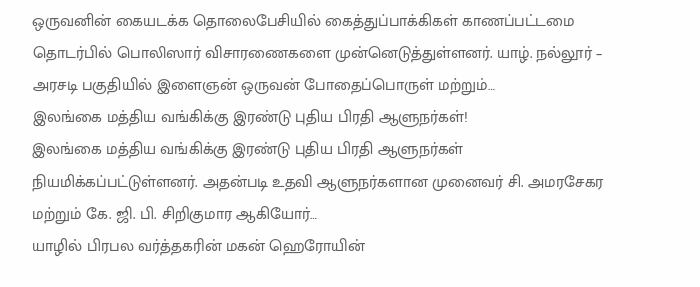ஒருவனின் கையடக்க தொலைபேசியில் கைத்துப்பாக்கிகள் காணப்பட்டமை தொடர்பில் பொலிஸார் விசாரணைகளை முன்னெடுத்துள்ளனர். யாழ். நல்லூர் – அரசடி பகுதியில் இளைஞன் ஒருவன் போதைப்பொருள் மற்றும்…
இலங்கை மத்திய வங்கிக்கு இரண்டு புதிய பிரதி ஆளுநர்கள்!
இலங்கை மத்திய வங்கிக்கு இரண்டு புதிய பிரதி ஆளுநர்கள் நியமிக்கப்பட்டுள்ளனர். அதன்படி உதவி ஆளுநர்களான முனைவர் சி. அமரசேகர மற்றும் கே. ஜி. பி. சிறிகுமார ஆகியோர்…
யாழில் பிரபல வர்த்தகரின் மகன் ஹெரோயின்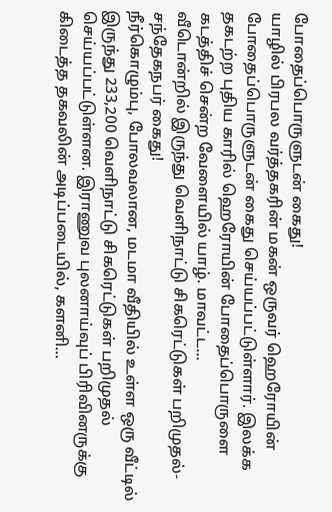போதைப்பொருளுடன் கைது!
யாழில் பிரபல வர்த்தகரின் மகன் ஒருவர் ஹெரோயின் போதைப்பொருளுடன் கைது செய்யப்பட்டுள்ளார். இலக்க தகடற்ற புதிய காரில் ஹெரோயின் போதைப்பொருளை கடத்திச் சென்ற வேளையில் யாழ். மாவட்ட…
வீடொன்றில் இருந்து வெளிநாட்டு சிகரெட்டுகள் பறிமுதல்- சந்தேகநபர் கைது!
நீர்கொழும்பு, போலவலான, மடமா வீதியில் உள்ள ஒரு வீட்டில் இருந்து 233,200 வெளிநாட்டு சிகரெட்டுகள் பறிமுதல் செய்யப்பட்டுள்ளன. இராணுவ புலனாய்வுப் பிரிவினருக்கு கிடைத்த தகவலின் அடிப்படையில், களனி…